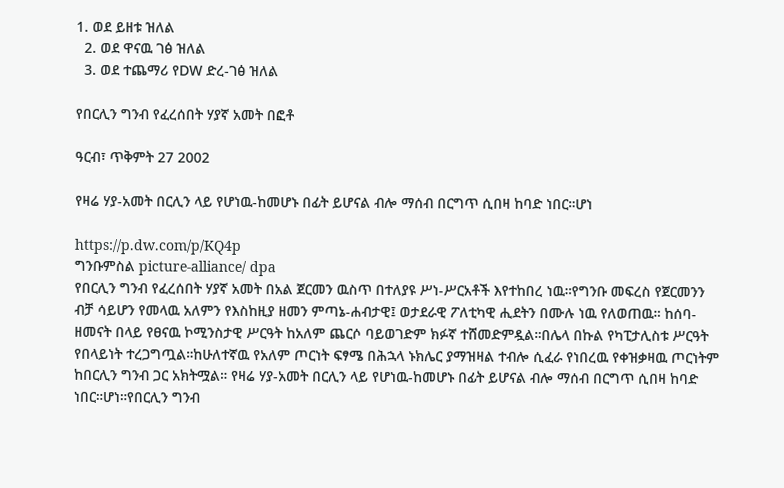1. ወደ ይዘቱ ዝለል
  2. ወደ ዋናዉ ገፅ ዝለል
  3. ወደ ተጨማሪ የDW ድረ-ገፅ ዝለል

የበርሊን ግንብ የፈረሰበት ሃያኛ አመት በፎቶ

ዓርብ፣ ጥቅምት 27 2002

የዛሬ ሃያ-አመት በርሊን ላይ የሆነዉ-ከመሆኑ በፊት ይሆናል ብሎ ማሰብ በርግጥ ሲበዛ ከባድ ነበር።ሆነ

https://p.dw.com/p/KQ4p
ግንቡምስል picture-alliance/ dpa
የበርሊን ግንብ የፈረሰበት ሃያኛ አመት በአል ጀርመን ዉስጥ በተለያዩ ሥነ-ሥርአቶች እየተከበረ ነዉ።የግንቡ መፍረስ የጀርመንን ብቻ ሳይሆን የመላዉ አለምን የእስከዚያ ዘመን ምጣኔ-ሐብታዊ፤ ወታደራዊ ፖለቲካዊ ሒደትን በሙሉ ነዉ የለወጠዉ። ከሰባ-ዘመናት በላይ የፀናዉ ኮሚንስታዊ ሥርዓት ከአለም ጨርሶ ባይወገድም ክፉኛ ተሸመድምዷል።በሌላ በኩል የካፒታሊስቱ ሥርዓት የበላይነት ተረጋግጧል።ከሁለተኛዉ የአለም ጦርነት ፍፃሜ በሕኋላ ኑክሌር ያማዝዛል ተብሎ ሲፈራ የነበረዉ የቀዝቃዛዉ ጦርነትም ከበርሊን ግንብ ጋር አክትሟል። የዛሬ ሃያ-አመት በርሊን ላይ የሆነዉ-ከመሆኑ በፊት ይሆናል ብሎ ማሰብ በርግጥ ሲበዛ ከባድ ነበር።ሆነ።የበርሊን ግንብ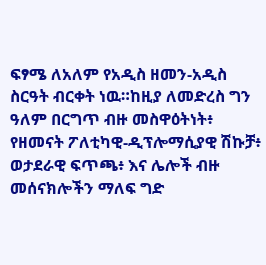ፍፃሜ ለአለም የአዲስ ዘመን-አዲስ ስርዓት ብርቀት ነዉ።ከዚያ ለመድረስ ግን ዓለም በርግጥ ብዙ መስዋዕትነት፥ የዘመናት ፖለቲካዊ-ዲፕሎማሲያዊ ሽኩቻ፥ ወታደራዊ ፍጥጫ፥ እና ሌሎች ብዙ መሰናክሎችን ማለፍ ግድ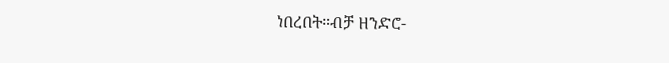ነበረበት።ብቻ ዘንድሮ-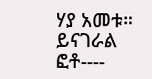ሃያ አመቱ። ይናገራል ፎቶ----